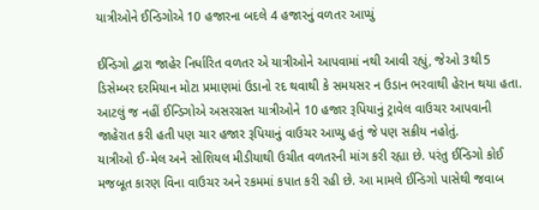યાત્રીઓને ઈન્ડિગોએ 10 હજારના બદલે 4 હજારનું વળતર આપ્યું

ઈન્ડિગો દ્વારા જાહેર નિર્ધારિત વળતર એ યાત્રીઓને આપવામાં નથી આવી રહ્યું, જેઓ 3થી5 ડિસેમ્બર દરમિયાન મોટા પ્રમાણમાં ઉડાનો રદ થવાથી કે સમયસર ન ઉડાન ભરવાથી હેરાન થયા હતા. આટલું જ નહીં ઈન્ડિગોએ અસરગ્રસ્ત યાત્રીઓને 10 હજાર રૂપિયાનું ટ્રાવેલ વાઉચર આપવાની જાહેરાત કરી હતી પણ ચાર હજાર રૂપિયાનું વાઉચર આપ્યુ હતું જે પણ સક્રીય નહોતું.
યાત્રીઓ ઈ-મેલ અને સોશિયલ મીડીયાથી ઉચીત વળતરની માંગ કરી રહ્યા છે. પરંતુ ઈન્ડિગો કોઈ મજબૂત કારણ વિના વાઉચર અને રકમમાં કપાત કરી રહી છે. આ મામલે ઈન્ડિગો પાસેથી જવાબ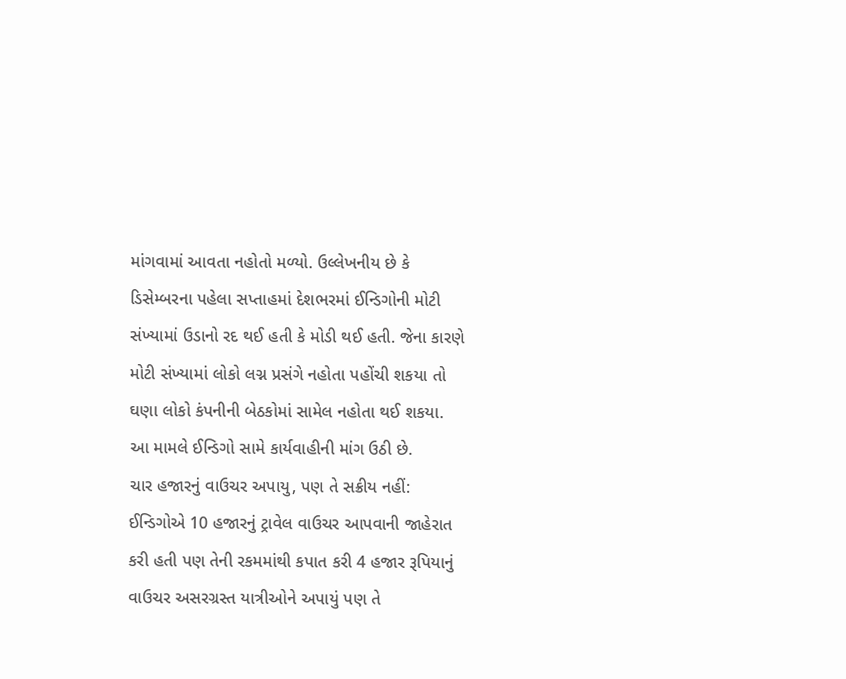માંગવામાં આવતા નહોતો મળ્યો. ઉલ્લેખનીય છે કે ડિસેમ્બરના પહેલા સપ્તાહમાં દેશભરમાં ઈન્ડિગોની મોટી સંખ્યામાં ઉડાનો રદ થઈ હતી કે મોડી થઈ હતી. જેના કારણે મોટી સંખ્યામાં લોકો લગ્ન પ્રસંગે નહોતા પહોંચી શકયા તો ઘણા લોકો કંપનીની બેઠકોમાં સામેલ નહોતા થઈ શકયા.
આ મામલે ઈન્ડિગો સામે કાર્યવાહીની માંગ ઉઠી છે.
ચાર હજારનું વાઉચર અપાયુ, પણ તે સક્રીય નહીં: ઈન્ડિગોએ 10 હજારનું ટ્રાવેલ વાઉચર આપવાની જાહેરાત કરી હતી પણ તેની રકમમાંથી કપાત કરી 4 હજાર રૂપિયાનું વાઉચર અસરગ્રસ્ત યાત્રીઓને અપાયું પણ તે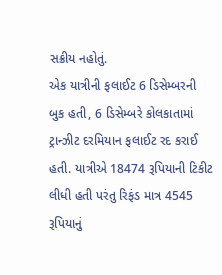સક્રીય નહોતું.
એક યાત્રીની ફલાઈટ 6 ડિસેમ્બરની બુક હતી, 6 ડિસેમ્બરે કોલકાતામાં ટ્રાન્ઝીટ દરમિયાન ફલાઈટ રદ કરાઈ હતી. યાત્રીએ 18474 રૂપિયાની ટિકીટ લીધી હતી પરંતુ રિફંડ માત્ર 4545 રૂપિયાનું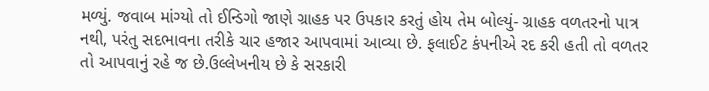મળ્યું. જવાબ માંગ્યો તો ઈન્ડિગો જાણે ગ્રાહક પર ઉપકાર કરતું હોય તેમ બોલ્યું- ગ્રાહક વળતરનો પાત્ર નથી, પરંતુ સદભાવના તરીકે ચાર હજાર આપવામાં આવ્યા છે. ફલાઈટ કંપનીએ રદ કરી હતી તો વળતર તો આપવાનું રહે જ છે.ઉલ્લેખનીય છે કે સરકારી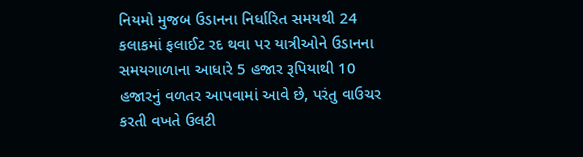નિયમો મુજબ ઉડાનના નિર્ધારિત સમયથી 24 કલાકમાં ફલાઈટ રદ થવા પર યાત્રીઓને ઉડાનના સમયગાળાના આધારે 5 હજાર રૂપિયાથી 10 હજારનું વળતર આપવામાં આવે છે, પરંતુ વાઉચર કરતી વખતે ઉલટી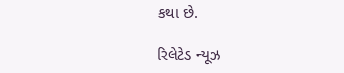કથા છે.

રિલેટેડ ન્યૂઝ